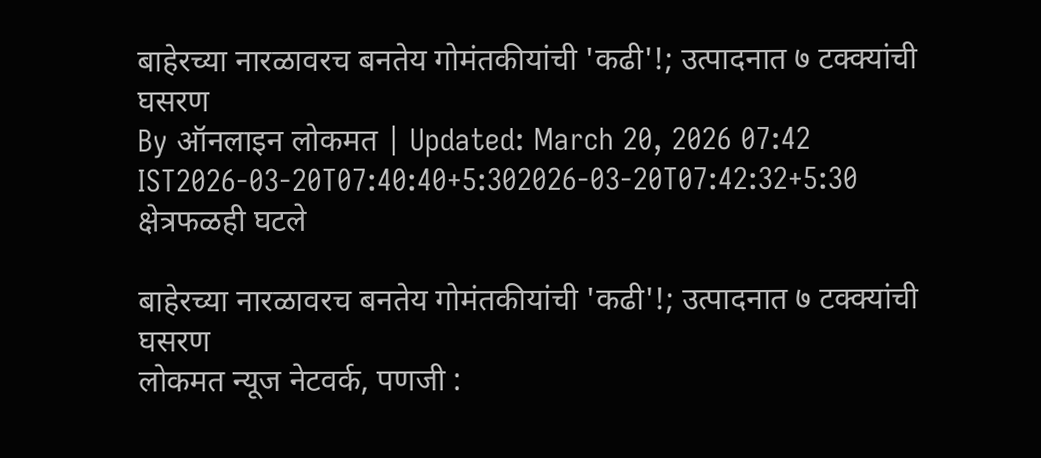बाहेरच्या नारळावरच बनतेय गोमंतकीयांची 'कढी'!; उत्पादनात ७ टक्क्यांची घसरण
By ऑनलाइन लोकमत | Updated: March 20, 2026 07:42 IST2026-03-20T07:40:40+5:302026-03-20T07:42:32+5:30
क्षेत्रफळही घटले

बाहेरच्या नारळावरच बनतेय गोमंतकीयांची 'कढी'!; उत्पादनात ७ टक्क्यांची घसरण
लोकमत न्यूज नेटवर्क, पणजी :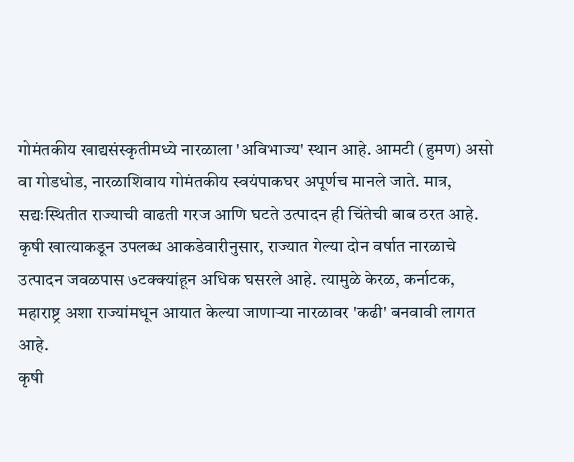गोमंतकीय खाद्यसंस्कृतीमध्ये नारळाला 'अविभाज्य' स्थान आहे. आमटी (हुमण) असो वा गोडधोड, नारळाशिवाय गोमंतकीय स्वयंपाकघर अपूर्णच मानले जाते. मात्र, सद्यःस्थितीत राज्याची वाढती गरज आणि घटते उत्पादन ही चिंतेची बाब ठरत आहे.
कृषी खात्याकडून उपलब्ध आकडेवारीनुसार, राज्यात गेल्या दोन वर्षात नारळाचे उत्पादन जवळपास ७टक्क्यांहून अधिक घसरले आहे. त्यामुळे केरळ, कर्नाटक, महाराष्ट्र अशा राज्यांमधून आयात केल्या जाणाऱ्या नारळावर 'कढी' बनवावी लागत आहे.
कृषी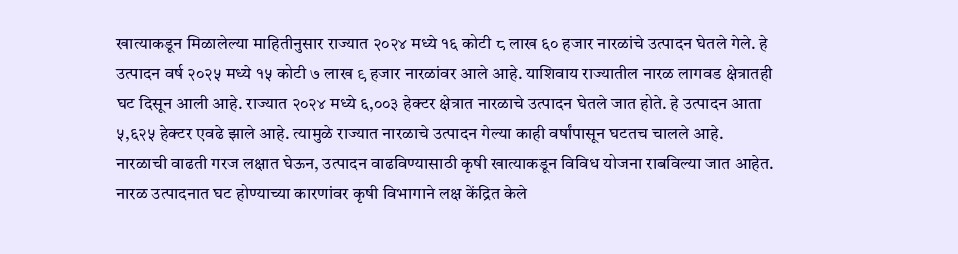खात्याकडून मिळालेल्या माहितीनुसार राज्यात २०२४ मध्ये १६ कोटी ८ लाख ६० हजार नारळांचे उत्पादन घेतले गेले. हे उत्पादन वर्ष २०२५ मध्ये १५ कोटी ७ लाख ९ हजार नारळांवर आले आहे. याशिवाय राज्यातील नारळ लागवड क्षेत्रातही घट दिसून आली आहे. राज्यात २०२४ मध्ये ६,००३ हेक्टर क्षेत्रात नारळाचे उत्पादन घेतले जात होते. हे उत्पादन आता ५,६२५ हेक्टर एवढे झाले आहे. त्यामुळे राज्यात नारळाचे उत्पादन गेल्या काही वर्षांपासून घटतच चालले आहे.
नारळाची वाढती गरज लक्षात घेऊन, उत्पादन वाढविण्यासाठी कृषी खात्याकडून विविध योजना राबविल्या जात आहेत. नारळ उत्पादनात घट होण्याच्या कारणांवर कृषी विभागाने लक्ष केंद्रित केले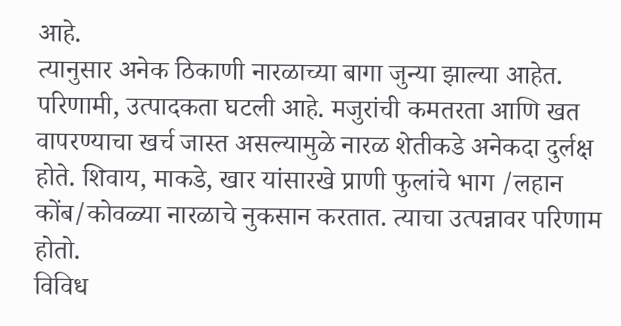आहे.
त्यानुसार अनेक ठिकाणी नारळाच्या बागा जुन्या झाल्या आहेत. परिणामी, उत्पादकता घटली आहे. मजुरांची कमतरता आणि खत वापरण्याचा खर्च जास्त असल्यामुळे नारळ शेतीकडे अनेकदा दुर्लक्ष होते. शिवाय, माकडे, खार यांसारखे प्राणी फुलांचे भाग /लहान कोंब/कोवळ्या नारळाचे नुकसान करतात. त्याचा उत्पन्नावर परिणाम होतो.
विविध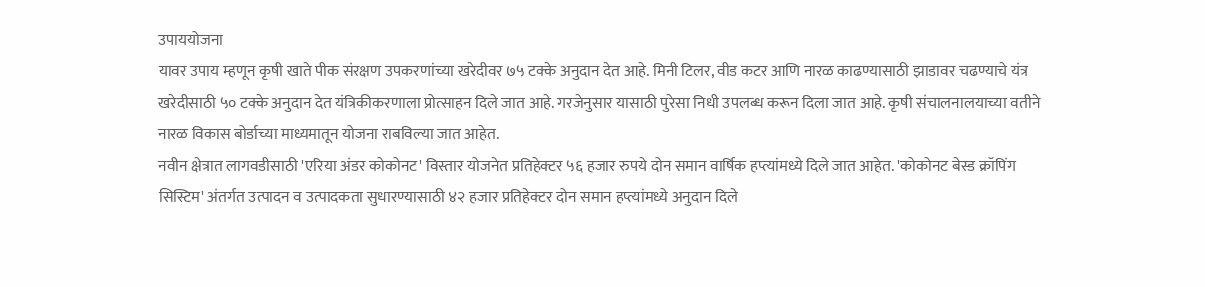उपाययोजना
यावर उपाय म्हणून कृषी खाते पीक संरक्षण उपकरणांच्या खरेदीवर ७५ टक्के अनुदान देत आहे. मिनी टिलर, वीड कटर आणि नारळ काढण्यासाठी झाडावर चढण्याचे यंत्र खरेदीसाठी ५० टक्के अनुदान देत यंत्रिकीकरणाला प्रोत्साहन दिले जात आहे. गरजेनुसार यासाठी पुरेसा निधी उपलब्ध करून दिला जात आहे. कृषी संचालनालयाच्या वतीने नारळ विकास बोर्डाच्या माध्यमातून योजना राबविल्या जात आहेत.
नवीन क्षेत्रात लागवडीसाठी 'एरिया अंडर कोकोनट' विस्तार योजनेत प्रतिहेक्टर ५६ हजार रुपये दोन समान वार्षिक हप्त्यांमध्ये दिले जात आहेत. 'कोकोनट बेस्ड क्रॉपिंग सिस्टिम' अंतर्गत उत्पादन व उत्पादकता सुधारण्यासाठी ४२ हजार प्रतिहेक्टर दोन समान हप्त्यांमध्ये अनुदान दिले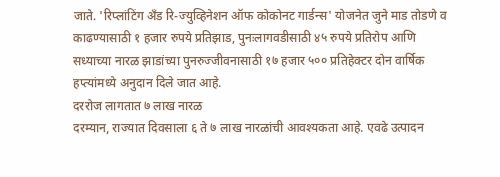जाते. 'रिप्लांटिंग अँड रि-ज्युव्हिनेशन ऑफ कोकोनट गार्डन्स' योजनेत जुने माड तोडणे व काढण्यासाठी १ हजार रुपये प्रतिझाड, पुनःलागवडीसाठी ४५ रुपये प्रतिरोप आणि सध्याच्या नारळ झाडांच्या पुनरुज्जीवनासाठी १७ हजार ५०० प्रतिहेक्टर दोन वार्षिक हप्त्यांमध्ये अनुदान दिले जात आहे.
दररोज लागतात ७ लाख नारळ
दरम्यान, राज्यात दिवसाला ६ ते ७ लाख नारळांची आवश्यकता आहे. एवढे उत्पादन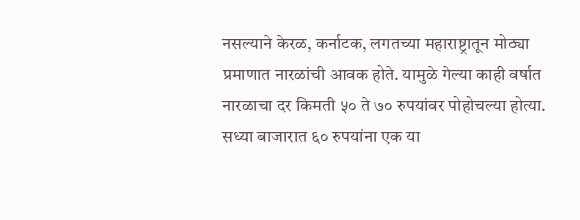नसल्याने केरळ, कर्नाटक, लगतच्या महाराष्ट्रातून मोठ्या प्रमाणात नारळांची आवक होते. यामुळे गेल्या काही वर्षात नारळाचा दर किमती ५० ते ७० रुपयांवर पोहोचल्या होत्या. सध्या बाजारात ६० रुपयांना एक या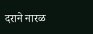दराने नारळ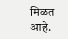मिळत आहे.